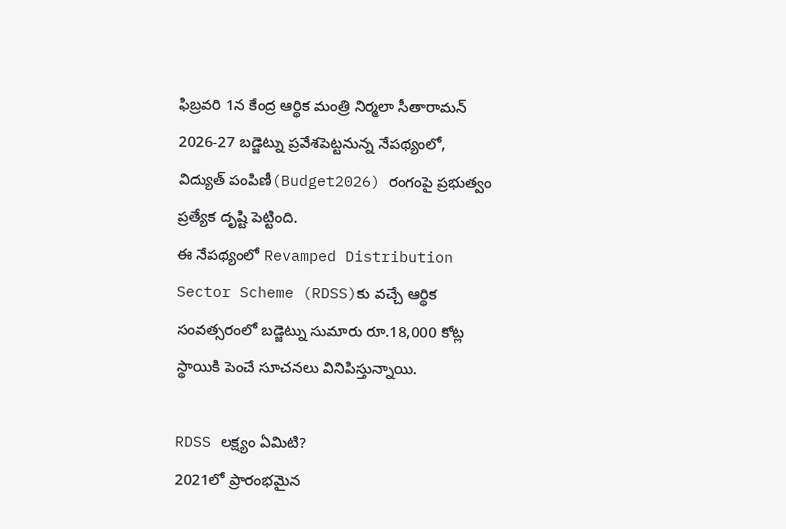ఫిబ్రవరి 1న కేంద్ర ఆర్థిక మంత్రి నిర్మలా సీతారామన్ 2026-27 బడ్జెట్ను ప్రవేశపెట్టనున్న నేపథ్యంలో, విద్యుత్ పంపిణీ(Budget2026) రంగంపై ప్రభుత్వం ప్రత్యేక దృష్టి పెట్టింది.
ఈ నేపథ్యంలో Revamped Distribution Sector Scheme (RDSS)కు వచ్చే ఆర్థిక సంవత్సరంలో బడ్జెట్ను సుమారు రూ.18,000 కోట్ల స్థాయికి పెంచే సూచనలు వినిపిస్తున్నాయి.

RDSS లక్ష్యం ఏమిటి?
2021లో ప్రారంభమైన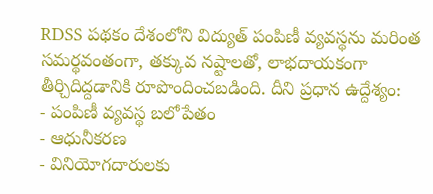RDSS పథకం దేశంలోని విద్యుత్ పంపిణీ వ్యవస్థను మరింత సమర్థవంతంగా, తక్కువ నష్టాలతో, లాభదాయకంగా తీర్చిదిద్దడానికి రూపొందించబడింది. దీని ప్రధాన ఉద్దేశ్యం:
- పంపిణీ వ్యవస్థ బలోపేతం
- ఆధునీకరణ
- వినియోగదారులకు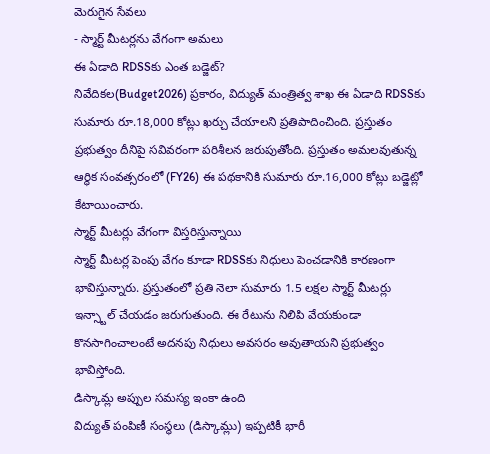మెరుగైన సేవలు
- స్మార్ట్ మీటర్లను వేగంగా అమలు
ఈ ఏడాది RDSSకు ఎంత బడ్జెట్?
నివేదికల(Budget2026) ప్రకారం, విద్యుత్ మంత్రిత్వ శాఖ ఈ ఏడాది RDSSకు సుమారు రూ.18,000 కోట్లు ఖర్చు చేయాలని ప్రతిపాదించింది. ప్రస్తుతం ప్రభుత్వం దీనిపై సవివరంగా పరిశీలన జరుపుతోంది. ప్రస్తుతం అమలవుతున్న ఆర్థిక సంవత్సరంలో (FY26) ఈ పథకానికి సుమారు రూ.16,000 కోట్లు బడ్జెట్లో కేటాయించారు.
స్మార్ట్ మీటర్లు వేగంగా విస్తరిస్తున్నాయి
స్మార్ట్ మీటర్ల పెంపు వేగం కూడా RDSSకు నిధులు పెంచడానికి కారణంగా భావిస్తున్నారు. ప్రస్తుతంలో ప్రతి నెలా సుమారు 1.5 లక్షల స్మార్ట్ మీటర్లు ఇన్స్టాల్ చేయడం జరుగుతుంది. ఈ రేటును నిలిపి వేయకుండా కొనసాగించాలంటే అదనపు నిధులు అవసరం అవుతాయని ప్రభుత్వం భావిస్తోంది.
డిస్కామ్ల అప్పుల సమస్య ఇంకా ఉంది
విద్యుత్ పంపిణీ సంస్థలు (డిస్కామ్లు) ఇప్పటికీ భారీ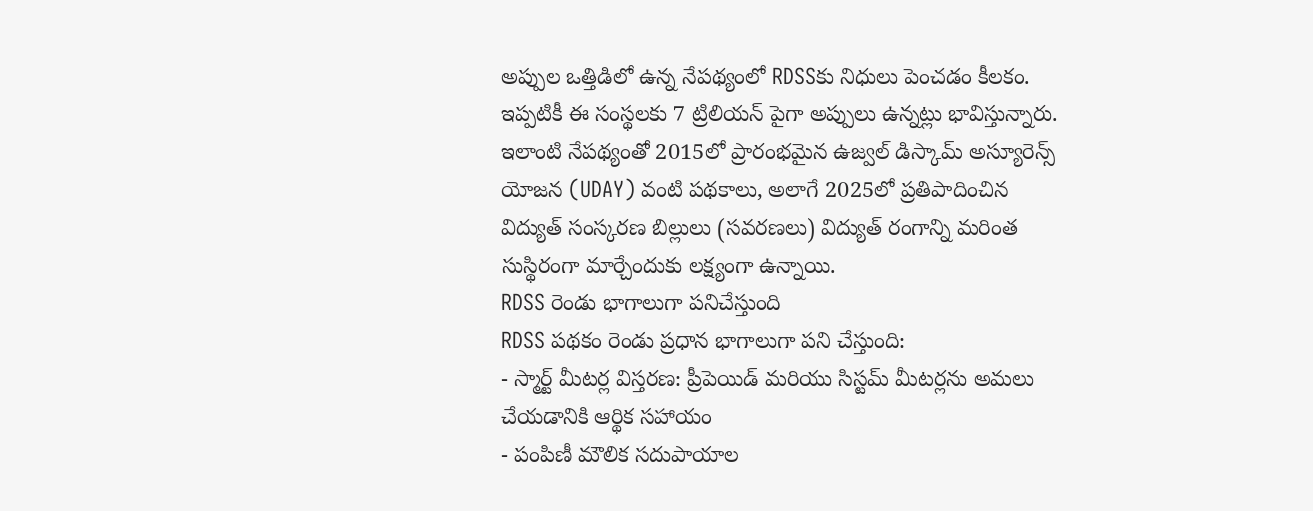అప్పుల ఒత్తిడిలో ఉన్న నేపథ్యంలో RDSSకు నిధులు పెంచడం కీలకం. ఇప్పటికీ ఈ సంస్థలకు 7 ట్రిలియన్ పైగా అప్పులు ఉన్నట్లు భావిస్తున్నారు. ఇలాంటి నేపథ్యంతో 2015లో ప్రారంభమైన ఉజ్వల్ డిస్కామ్ అస్యూరెన్స్ యోజన (UDAY) వంటి పథకాలు, అలాగే 2025లో ప్రతిపాదించిన విద్యుత్ సంస్కరణ బిల్లులు (సవరణలు) విద్యుత్ రంగాన్ని మరింత సుస్థిరంగా మార్చేందుకు లక్ష్యంగా ఉన్నాయి.
RDSS రెండు భాగాలుగా పనిచేస్తుంది
RDSS పథకం రెండు ప్రధాన భాగాలుగా పని చేస్తుంది:
- స్మార్ట్ మీటర్ల విస్తరణ: ప్రీపెయిడ్ మరియు సిస్టమ్ మీటర్లను అమలు చేయడానికి ఆర్థిక సహాయం
- పంపిణీ మౌలిక సదుపాయాల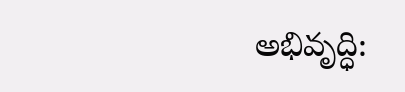అభివృద్ధి: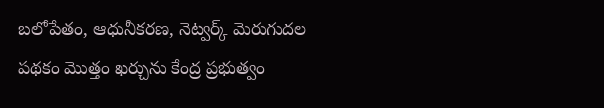బలోపేతం, ఆధునీకరణ, నెట్వర్క్ మెరుగుదల
పథకం మొత్తం ఖర్చును కేంద్ర ప్రభుత్వం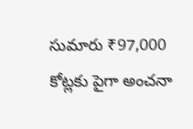సుమారు ₹97,000 కోట్లకు పైగా అంచనా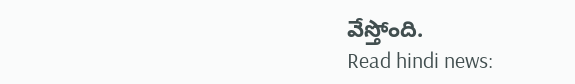వేస్తోంది.
Read hindi news: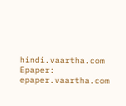hindi.vaartha.com
Epaper: epaper.vaartha.com